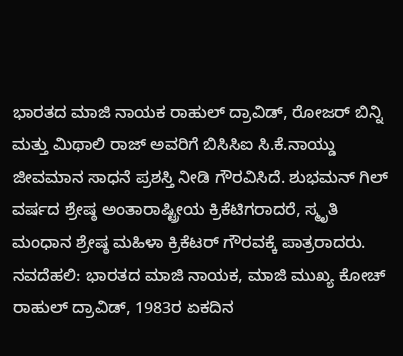ಭಾರತದ ಮಾಜಿ ನಾಯಕ ರಾಹುಲ್ ದ್ರಾವಿಡ್, ರೋಜರ್ ಬಿನ್ನಿ ಮತ್ತು ಮಿಥಾಲಿ ರಾಜ್ ಅವರಿಗೆ ಬಿಸಿಸಿಐ ಸಿ.ಕೆ.ನಾಯ್ಡು ಜೀವಮಾನ ಸಾಧನೆ ಪ್ರಶಸ್ತಿ ನೀಡಿ ಗೌರವಿಸಿದೆ. ಶುಭಮನ್ ಗಿಲ್ ವರ್ಷದ ಶ್ರೇಷ್ಠ ಅಂತಾರಾಷ್ಟ್ರೀಯ ಕ್ರಿಕೆಟಿಗರಾದರೆ, ಸ್ಮೃತಿ ಮಂಧಾನ ಶ್ರೇಷ್ಠ ಮಹಿಳಾ ಕ್ರಿಕೆಟರ್ ಗೌರವಕ್ಕೆ ಪಾತ್ರರಾದರು.
ನವದೆಹಲಿ: ಭಾರತದ ಮಾಜಿ ನಾಯಕ, ಮಾಜಿ ಮುಖ್ಯ ಕೋಚ್ ರಾಹುಲ್ ದ್ರಾವಿಡ್, 1983ರ ಏಕದಿನ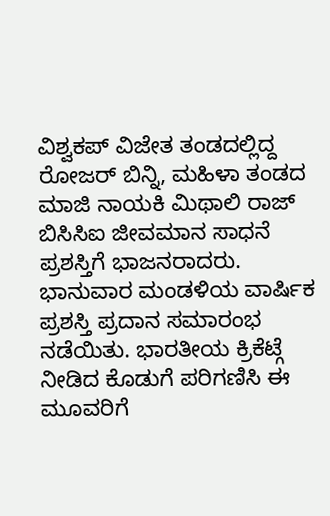ವಿಶ್ವಕಪ್ ವಿಜೇತ ತಂಡದಲ್ಲಿದ್ದ ರೋಜರ್ ಬಿನ್ನಿ, ಮಹಿಳಾ ತಂಡದ ಮಾಜಿ ನಾಯಕಿ ಮಿಥಾಲಿ ರಾಜ್ ಬಿಸಿಸಿಐ ಜೀವಮಾನ ಸಾಧನೆ ಪ್ರಶಸ್ತಿಗೆ ಭಾಜನರಾದರು.
ಭಾನುವಾರ ಮಂಡಳಿಯ ವಾರ್ಷಿಕ ಪ್ರಶಸ್ತಿ ಪ್ರದಾನ ಸಮಾರಂಭ ನಡೆಯಿತು. ಭಾರತೀಯ ಕ್ರಿಕೆಟ್ಗೆ ನೀಡಿದ ಕೊಡುಗೆ ಪರಿಗಣಿಸಿ ಈ ಮೂವರಿಗೆ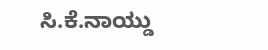ಸಿ.ಕೆ.ನಾಯ್ಡು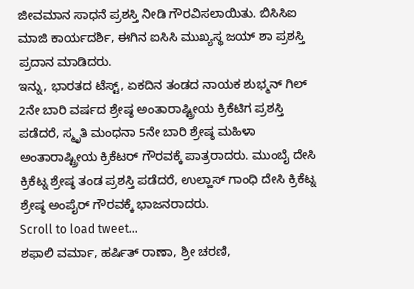ಜೀವಮಾನ ಸಾಧನೆ ಪ್ರಶಸ್ತಿ ನೀಡಿ ಗೌರವಿಸಲಾಯಿತು. ಬಿಸಿಸಿಐ ಮಾಜಿ ಕಾರ್ಯದರ್ಶಿ, ಈಗಿನ ಐಸಿಸಿ ಮುಖ್ಯಸ್ಥ ಜಯ್ ಶಾ ಪ್ರಶಸ್ತಿ ಪ್ರದಾನ ಮಾಡಿದರು.
ಇನ್ನು, ಭಾರತದ ಟೆಸ್ಟ್, ಏಕದಿನ ತಂಡದ ನಾಯಕ ಶುಭ್ಮನ್ ಗಿಲ್ 2ನೇ ಬಾರಿ ವರ್ಷದ ಶ್ರೇಷ್ಠ ಅಂತಾರಾಷ್ಟ್ರೀಯ ಕ್ರಿಕೆಟಿಗ ಪ್ರಶಸ್ತಿ ಪಡೆದರೆ, ಸ್ಮೃತಿ ಮಂಧನಾ 5ನೇ ಬಾರಿ ಶ್ರೇಷ್ಠ ಮಹಿಳಾ ಅಂತಾರಾಷ್ಟ್ರೀಯ ಕ್ರಿಕೆಟರ್ ಗೌರವಕ್ಕೆ ಪಾತ್ರರಾದರು. ಮುಂಬೈ ದೇಸಿ ಕ್ರಿಕೆಟ್ನ ಶ್ರೇಷ್ಠ ತಂಡ ಪ್ರಶಸ್ತಿ ಪಡೆದರೆ, ಉಲ್ಹಾಸ್ ಗಾಂಧಿ ದೇಸಿ ಕ್ರಿಕೆಟ್ನ ಶ್ರೇಷ್ಠ ಅಂಪೈರ್ ಗೌರವಕ್ಕೆ ಭಾಜನರಾದರು.
Scroll to load tweet…
ಶಫಾಲಿ ವರ್ಮಾ, ಹರ್ಷಿತ್ ರಾಣಾ, ಶ್ರೀ ಚರಣಿ,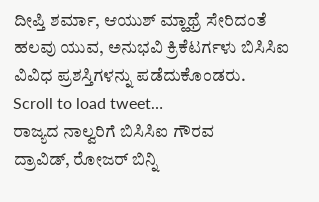ದೀಪ್ತಿ ಶರ್ಮಾ, ಆಯುಶ್ ಮ್ಹಾಥ್ರೆ ಸೇರಿದಂತೆ ಹಲವು ಯುವ, ಅನುಭವಿ ಕ್ರಿಕೆಟರ್ಗಳು ಬಿಸಿಸಿಐ ವಿವಿಧ ಪ್ರಶಸ್ತಿಗಳನ್ನು ಪಡೆದುಕೊಂಡರು.
Scroll to load tweet…
ರಾಜ್ಯದ ನಾಲ್ವರಿಗೆ ಬಿಸಿಸಿಐ ಗೌರವ
ದ್ರಾವಿಡ್, ರೋಜರ್ ಬಿನ್ನಿ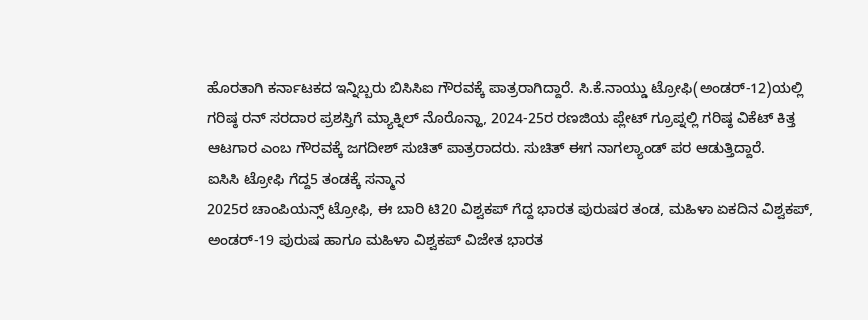ಹೊರತಾಗಿ ಕರ್ನಾಟಕದ ಇನ್ನಿಬ್ಬರು ಬಿಸಿಸಿಐ ಗೌರವಕ್ಕೆ ಪಾತ್ರರಾಗಿದ್ದಾರೆ. ಸಿ.ಕೆ.ನಾಯ್ಡು ಟ್ರೋಫಿ(ಅಂಡರ್-12)ಯಲ್ಲಿ ಗರಿಷ್ಠ ರನ್ ಸರದಾರ ಪ್ರಶಸ್ತಿಗೆ ಮ್ಯಾಕ್ನಿಲ್ ನೊರೊನ್ಹಾ, 2024-25ರ ರಣಜಿಯ ಪ್ಲೇಟ್ ಗ್ರೂಪ್ನಲ್ಲಿ ಗರಿಷ್ಠ ವಿಕೆಟ್ ಕಿತ್ತ ಆಟಗಾರ ಎಂಬ ಗೌರವಕ್ಕೆ ಜಗದೀಶ್ ಸುಚಿತ್ ಪಾತ್ರರಾದರು. ಸುಚಿತ್ ಈಗ ನಾಗಲ್ಯಾಂಡ್ ಪರ ಆಡುತ್ತಿದ್ದಾರೆ.
ಐಸಿಸಿ ಟ್ರೋಫಿ ಗೆದ್ದ5 ತಂಡಕ್ಕೆ ಸನ್ಮಾನ
2025ರ ಚಾಂಪಿಯನ್ಸ್ ಟ್ರೋಫಿ, ಈ ಬಾರಿ ಟಿ20 ವಿಶ್ವಕಪ್ ಗೆದ್ದ ಭಾರತ ಪುರುಷರ ತಂಡ, ಮಹಿಳಾ ಏಕದಿನ ವಿಶ್ವಕಪ್, ಅಂಡರ್-19 ಪುರುಷ ಹಾಗೂ ಮಹಿಳಾ ವಿಶ್ವಕಪ್ ವಿಜೇತ ಭಾರತ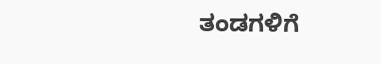ತಂಡಗಳಿಗೆ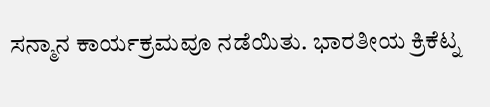ಸನ್ಮಾನ ಕಾರ್ಯಕ್ರಮವೂ ನಡೆಯಿತು. ಭಾರತೀಯ ಕ್ರಿಕೆಟ್ನ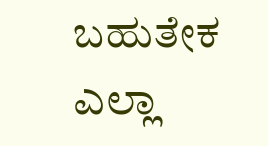ಬಹುತೇಕ ಎಲ್ಲಾ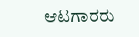ಆಟಗಾರರು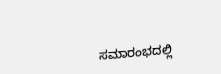ಸಮಾರಂಭದಲ್ಲಿ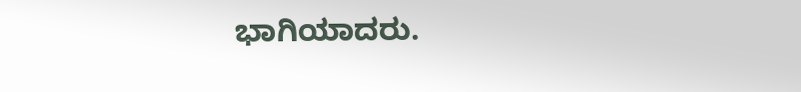ಭಾಗಿಯಾದರು.